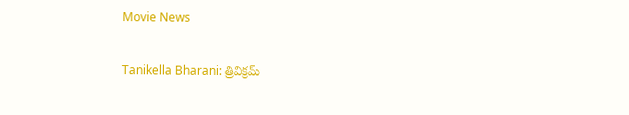Movie News

Tanikella Bharani: త్రివిక్రమ్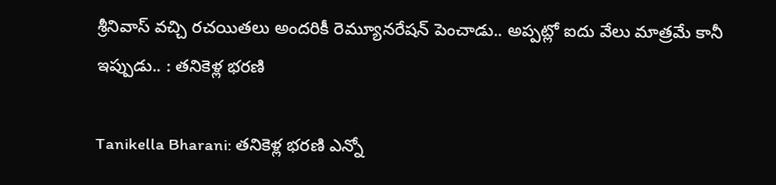శ్రీనివాస్ వచ్చి రచయితలు అందరికీ రెమ్యూనరేషన్ పెంచాడు.. అప్పట్లో ఐదు వేలు మాత్రమే కానీ ఇప్పుడు.. : తనికెళ్ల భరణి

Tanikella Bharani: తనికెళ్ల భరణి ఎన్నో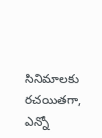సినిమాలకు రచయితగా, ఎన్నో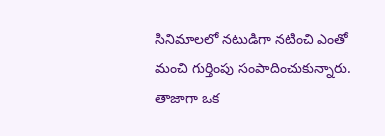సినిమాలలో నటుడిగా నటించి ఎంతో మంచి గుర్తింపు సంపాదించుకున్నారు. తాజాగా ఒక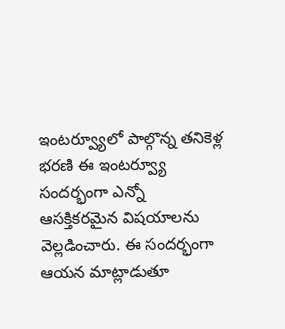ఇంటర్వ్యూలో పాల్గొన్న తనికెళ్ల భరణి ఈ ఇంటర్వ్యూ సందర్భంగా ఎన్నో ఆసక్తికరమైన విషయాలను వెల్లడించారు. ఈ సందర్భంగా ఆయన మాట్లాడుతూ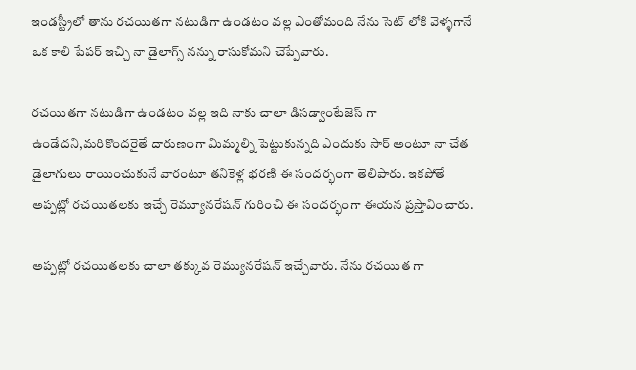ఇండస్ట్రీలో తాను రచయితగా నటుడిగా ఉండటం వల్ల ఎంతోమంది నేను సెట్ లోకి వెళ్ళగానే ఒక కాలి పేపర్ ఇచ్చి నా డైలాగ్స్ నన్ను రాసుకోమని చెప్పేవారు.

రచయితగా నటుడిగా ఉండటం వల్ల ఇది నాకు చాలా డిసడ్వాంటేజెస్ గా ఉండేదని,మరికొందరైతే దారుణంగా మిమ్మల్ని పెట్టుకున్నది ఎందుకు సార్ అంటూ నా చేత డైలాగులు రాయించుకునే వారంటూ తనికెళ్ల భరణి ఈ సందర్భంగా తెలిపారు. ఇకపోతే అప్పట్లో రచయితలకు ఇచ్చే రెమ్యూనరేషన్ గురించి ఈ సందర్భంగా ఈయన ప్రస్తావించారు.

అప్పట్లో రచయితలకు చాలా తక్కువ రెమ్యునరేషన్ ఇచ్చేవారు. నేను రచయిత గా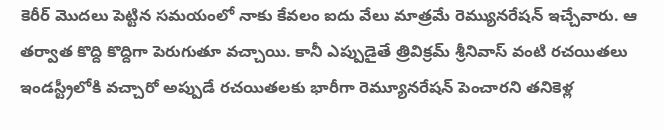కెరీర్ మొదలు పెట్టిన సమయంలో నాకు కేవలం ఐదు వేలు మాత్రమే రెమ్యునరేషన్ ఇచ్చేవారు. ఆ తర్వాత కొద్ది కొద్దిగా పెరుగుతూ వచ్చాయి. కానీ ఎప్పుడైతే త్రివిక్రమ్ శ్రీనివాస్ వంటి రచయితలు ఇండస్ట్రీలోకి వచ్చారో అప్పుడే రచయితలకు భారీగా రెమ్యూనరేషన్ పెంచారని తనికెళ్ల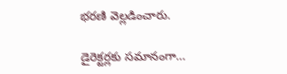భరణి వెల్లడించారు.

డైరెక్టర్లకు సమానంగా…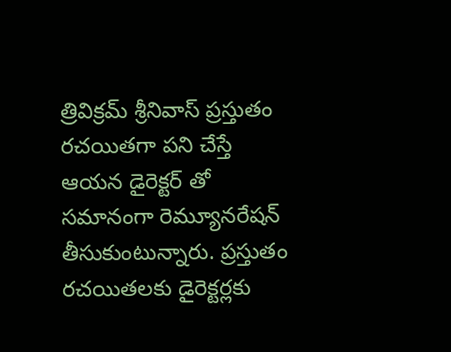త్రివిక్రమ్ శ్రీనివాస్ ప్రస్తుతం రచయితగా పని చేస్తే ఆయన డైరెక్టర్ తో సమానంగా రెమ్యూనరేషన్ తీసుకుంటున్నారు. ప్రస్తుతం రచయితలకు డైరెక్టర్లకు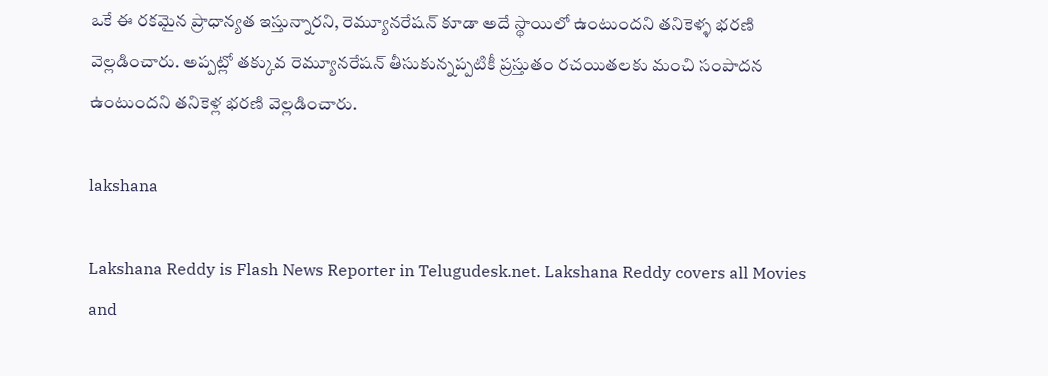ఒకే ఈ రకమైన ప్రాధాన్యత ఇస్తున్నారని, రెమ్యూనరేషన్ కూడా అదే స్థాయిలో ఉంటుందని తనికెళ్ళ భరణి వెల్లడించారు. అప్పట్లో తక్కువ రెమ్యూనరేషన్ తీసుకున్నప్పటికీ ప్రస్తుతం రచయితలకు మంచి సంపాదన ఉంటుందని తనికెళ్ల భరణి వెల్లడించారు.

lakshana

Lakshana Reddy is Flash News Reporter in Telugudesk.net. Lakshana Reddy covers all Movies and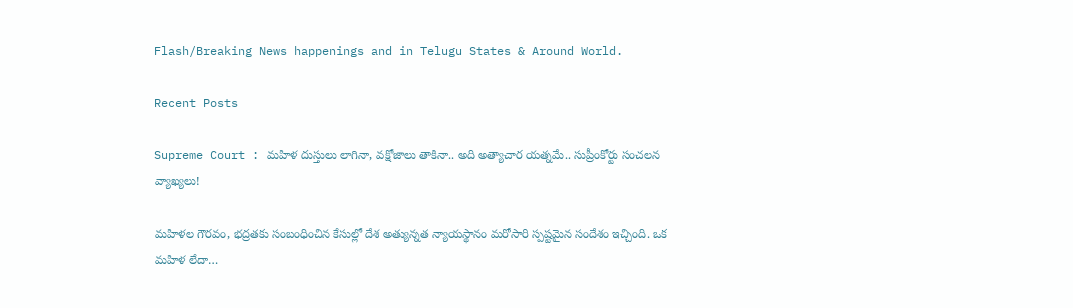Flash/Breaking News happenings and in Telugu States & Around World.

Recent Posts

Supreme Court : మహిళ దుస్తులు లాగినా, వక్షోజాలు తాకినా.. అది అత్యాచార యత్నమే.. సుప్రీంకోర్టు సంచలన వ్యాఖ్యలు!

మహిళల గౌరవం, భద్రతకు సంబంధించిన కేసుల్లో దేశ అత్యున్నత న్యాయస్థానం మరోసారి స్పష్టమైన సందేశం ఇచ్చింది. ఒక మహిళ లేదా…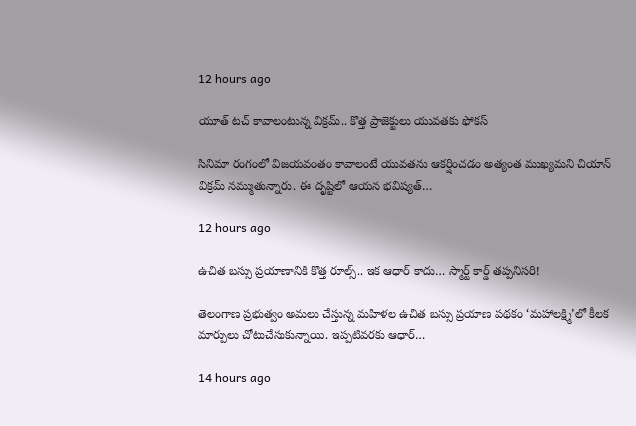12 hours ago

యూత్ టచ్ కావాలంటున్న విక్రమ్.. కొత్త ప్రాజెక్టులు యువతకు ఫోకస్

సినిమా రంగంలో విజయవంతం కావాలంటే యువతను ఆకర్షించడం అత్యంత ముఖ్యమని చియాన్ విక్రమ్ నమ్ముతున్నారు. ఈ దృష్టిలో ఆయన భవిష్యత్…

12 hours ago

ఉచిత బస్సు ప్రయాణానికి కొత్త రూల్స్.. ఇక ఆధార్ కాదు… స్మార్ట్ కార్డ్ తప్పనిసరి!

తెలంగాణ ప్రభుత్వం అమలు చేస్తున్న మహిళల ఉచిత బస్సు ప్రయాణ పథకం ‘మహాలక్ష్మి’లో కీలక మార్పులు చోటుచేసుకున్నాయి. ఇప్పటివరకు ఆధార్…

14 hours ago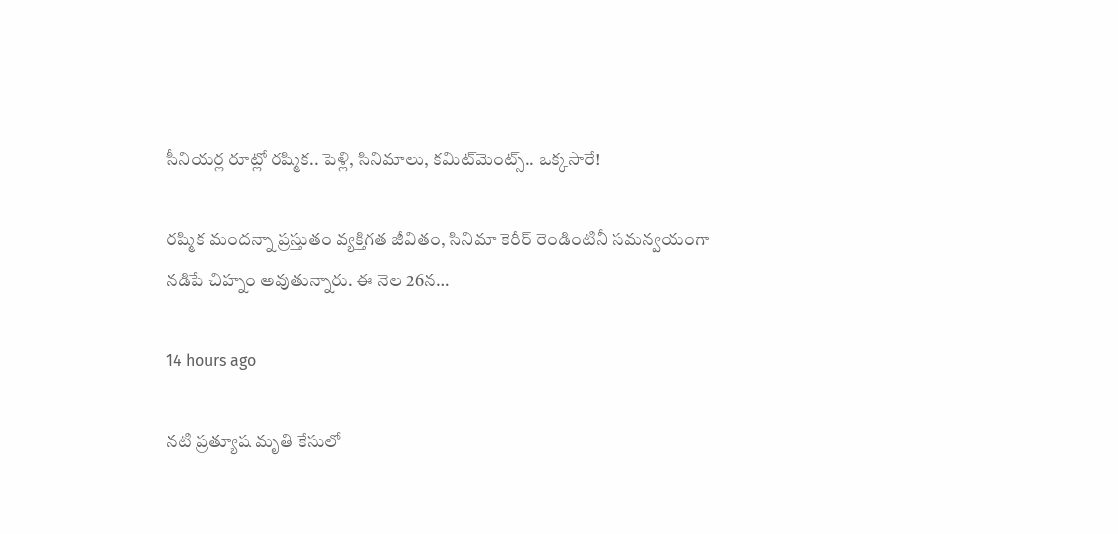సీనియర్ల రూట్లో రష్మిక.. పెళ్లి, సినిమాలు, కమిట్‌మెంట్స్.. ఒక్కసారే!

రష్మిక మందన్నా ప్రస్తుతం వ్యక్తిగత జీవితం, సినిమా కెరీర్ రెండింటినీ సమన్వయంగా నడిపే చిహ్నం అవుతున్నారు. ఈ నెల 26న…

14 hours ago

నటి ప్రత్యూష మృతి కేసులో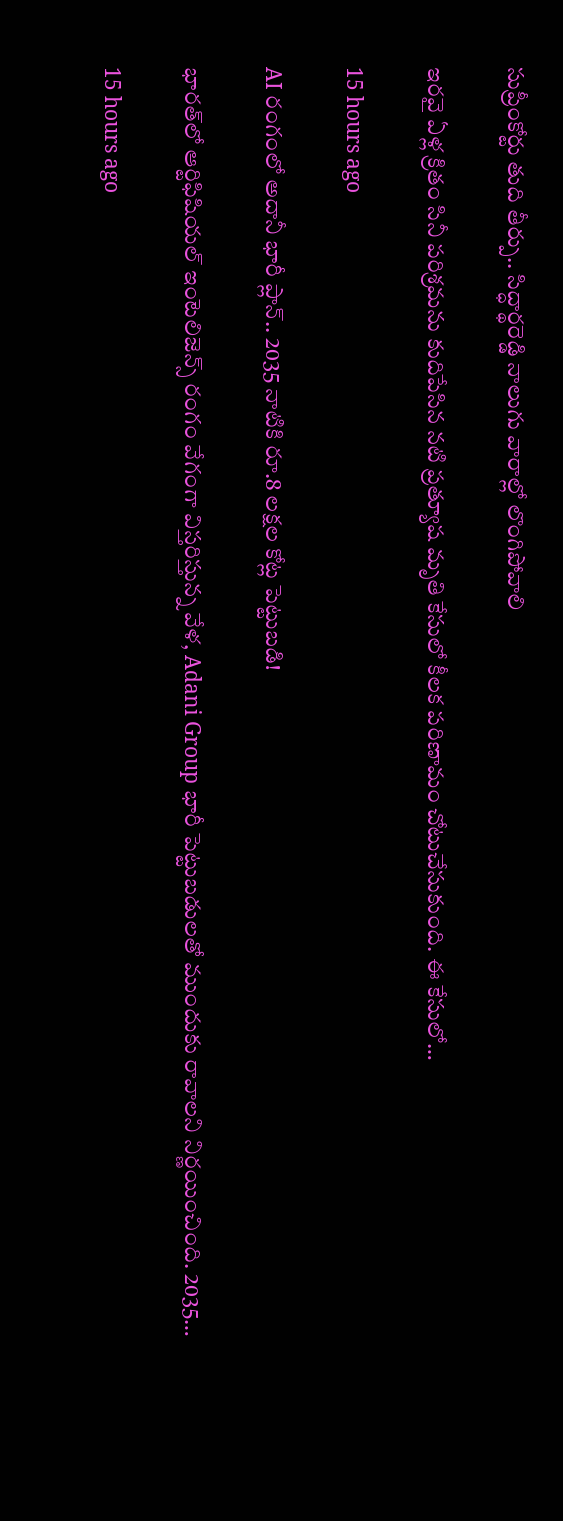సుప్రీంకోర్టు తుది తీర్పు.. సిద్ధార్థరెడ్డి నాలుగు వారాల్లో లొంగిపోవాలి

ఇరవై ఏళ్ల క్రితం సినీ పరిశ్రమను కుదిపేసిన నటి ప్రత్యూష మృతి కేసులో కీలక పరిణామం చోటుచేసుకుంది. ఈ కేసులో…

15 hours ago

AI రంగంలో అదానీ భారీ ప్లాన్.. 2035 నాటికి రూ.8 లక్షల కోట్ల పెట్టుబడి!

భారత్‌లో ఆర్టిఫిషియల్ ఇంటెలిజెన్స్ రంగం వేగంగా విస్తరిస్తున్న వేళ, Adani Group భారీ పెట్టుబడులతో ముందుకు రావాలని నిర్ణయించింది. 2035…

15 hours ago